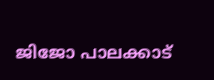ജിജോ പാലക്കാട്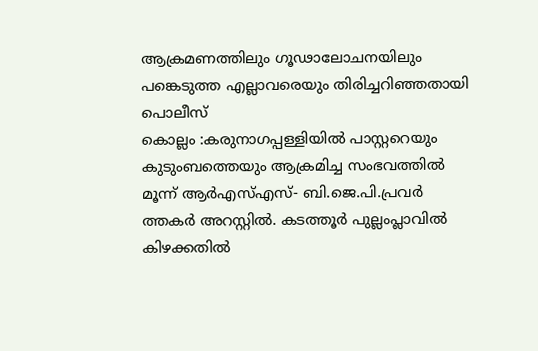ആക്രമണത്തിലും ഗൂഢാലോചനയിലും പങ്കെടുത്ത എല്ലാവരെയും തിരിച്ചറിഞ്ഞതായി പൊലീസ്
കൊല്ലം :കരുനാഗപ്പള്ളിയിൽ പാസ്റ്ററെയും കുടുംബത്തെയും ആക്രമിച്ച സംഭവത്തിൽ മൂന്ന് ആർഎസ്എസ്- ബി.ജെ.പി.പ്രവർ ത്തകർ അറസ്റ്റിൽ. കടത്തൂർ പുല്ലംപ്ലാവിൽ കിഴക്കതിൽ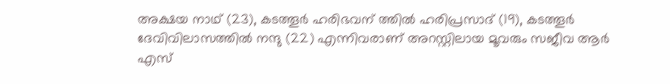അക്ഷയ നാഥ് (23), കടത്തൂർ ഹരിഭവന് ത്തിൽ ഹരിപ്രസാദ് (19), കടത്തൂർ ദേവിവിലാസത്തിൽ നന്ദു (22) എന്നിവരാണ് അറസ്റ്റിലായ മൂവരും സജീവ ആർ എസ്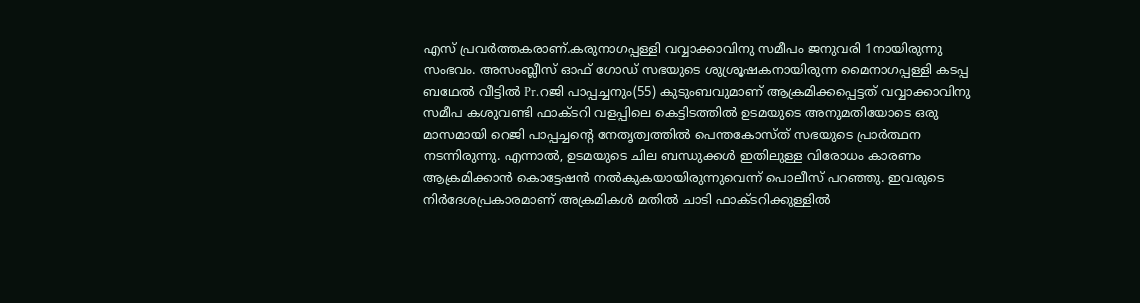എസ് പ്രവർത്തകരാണ്.കരുനാഗപ്പള്ളി വവ്വാക്കാവിനു സമീപം ജനുവരി 1നായിരുന്നു സംഭവം. അസംബ്ലീസ് ഓഫ് ഗോഡ് സഭയുടെ ശുശ്രൂഷകനായിരുന്ന മൈനാഗപ്പള്ളി കടപ്പ ബഥേൽ വീട്ടിൽ Pr.റജി പാപ്പച്ചനും(55) കുടുംബവുമാണ് ആക്രമിക്കപ്പെട്ടത് വവ്വാക്കാവിനു സമീപ കശുവണ്ടി ഫാക്ടറി വളപ്പിലെ കെട്ടിടത്തിൽ ഉടമയുടെ അനുമതിയോടെ ഒരു മാസമായി റെജി പാപ്പച്ചന്റെ നേതൃത്വത്തിൽ പെന്തകോസ്ത് സഭയുടെ പ്രാർത്ഥന നടന്നിരുന്നു. എന്നാൽ, ഉടമയുടെ ചില ബന്ധുക്കൾ ഇതിലുള്ള വിരോധം കാരണം ആക്രമിക്കാൻ കൊട്ടേഷൻ നൽകുകയായിരുന്നുവെന്ന് പൊലീസ് പറഞ്ഞു. ഇവരുടെ നിർദേശപ്രകാരമാണ് അക്രമികൾ മതിൽ ചാടി ഫാക്ടറിക്കുള്ളിൽ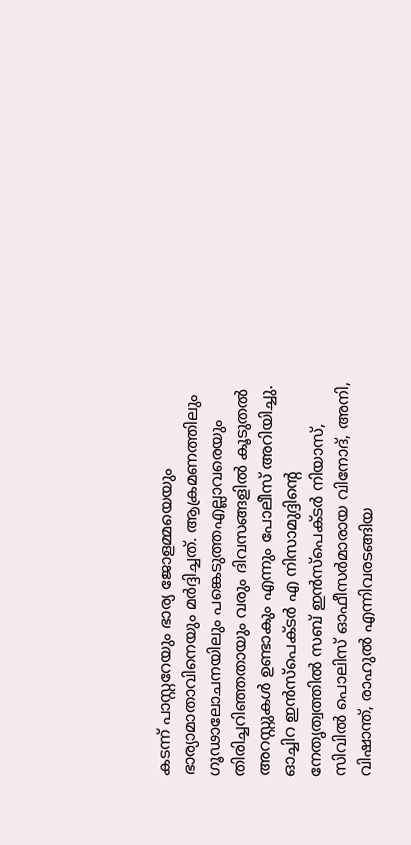കടന്ന് പാസ്റ്ററേയും ഭാര്യ ജോളമ്മയെയും ഭാര്യാമാതാവിനെയും മർദ്ദിച്ചത്. ആക്രമണത്തിലും ഗൂഢാലോചനയിലും പങ്കെടുത്തഎല്ലാവരെയും തിരിച്ചറിഞ്ഞതായും വരും ദിവസങ്ങളിൽ കൂടുതൽ അറസ്റ്റുകൾ ഉണ്ടാകും എന്നും പോലീസ് അറിയിച്ചു. ഓച്ചിറ ഇൻസ്പെക്ടർ എ നിസാമുദ്ദിന്റെ നേതൃത്വത്തിൽ സബ് ഇൻസ്പെക്ടർ നിയാസ്, സിവിൽ പൊലിസ് ഓഫീസർമാരായ വിനോദ്, അനി, വിഷാന്ത്, രാഹുൽ എന്നിവരടങ്ങിയ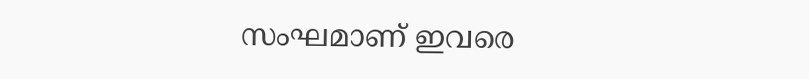സംഘമാണ് ഇവരെ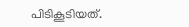പിടികൂടിയത്.